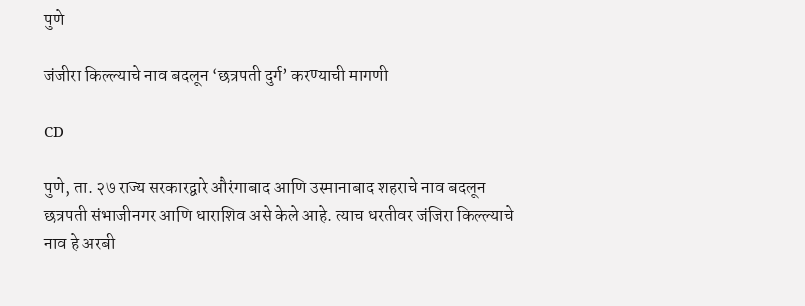पुणे

जंजीरा किल्ल्याचे नाव बदलून ‘छत्रपती दुर्ग’ करण्याची मागणी

CD

पुणे, ता. २७ राज्य सरकारद्वारे औरंगाबाद आणि उस्मानाबाद शहराचे नाव बदलून छत्रपती संभाजीनगर आणि धाराशिव असे केले आहे. त्याच धरतीवर जंजिरा किल्ल्याचे नाव हे अरबी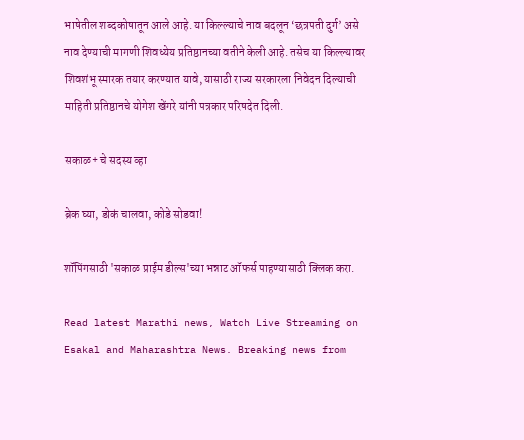भाषेतील शब्दकोषातून आले आहे. या किल्‍ल्याचे नाव बदलून ‘छत्रपती दुर्ग’ असे नाव देण्याची मागणी शिवध्येय प्रतिष्ठानच्या वतीने केली आहे. तसेच या किल्ल्यावर शिवशंभू स्मारक तयार करण्यात यावे, यासाठी राज्य सरकारला निवेदन दिल्याची माहिती प्रतिष्ठानचे योगेश खेंगरे यांनी पत्रकार परिषदेत दिली.

सकाळ+ चे सदस्य व्हा

ब्रेक घ्या, डोकं चालवा, कोडे सोडवा!

शॉपिंगसाठी 'सकाळ प्राईम डील्स'च्या भन्नाट ऑफर्स पाहण्यासाठी क्लिक करा.

Read latest Marathi news, Watch Live Streaming on Esakal and Maharashtra News. Breaking news from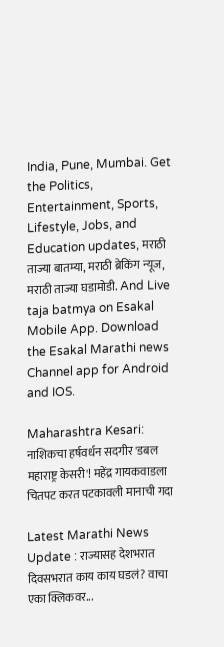India, Pune, Mumbai. Get the Politics, Entertainment, Sports, Lifestyle, Jobs, and Education updates, मराठी ताज्या बातम्या, मराठी ब्रेकिंग न्यूज, मराठी ताज्या घडामोडी. And Live taja batmya on Esakal Mobile App. Download the Esakal Marathi news Channel app for Android and IOS.

Maharashtra Kesari: नाशिकचा हर्षवर्धन सदगीर 'डबल महाराष्ट्र केसरी'! महेंद्र गायकवाडला चितपट करत पटकावली मानाची गदा

Latest Marathi News Update : राज्यासह देशभरात दिवसभरात काय काय घडलं? वाचा एका क्लिकवर...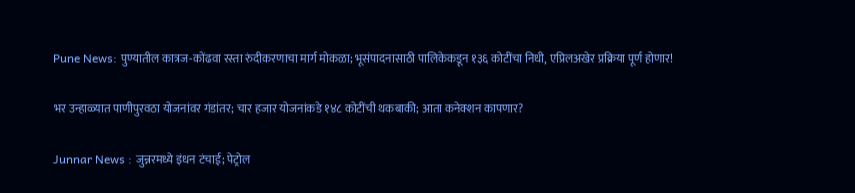Pune News: पुण्यातील कात्रज-कोंढवा रस्ता रुंदीकरणाचा मार्ग मोकळा; भूसंपादनासाठी पालिकेकडून १३६ कोटींचा निधी, एप्रिलअखेर प्रक्रिया पूर्ण होणार!

भर उन्हाळ्यात पाणीपुरवठा योजनांवर गंडांतर; चार हजार योजनांकडे १४८ कोटींची थकबाकी; आता कनेक्शन कापणार?

Junnar News : जुन्नरमध्ये इंधन टंचाई; पेट्रोल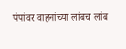पंपांवर वाहनांच्या लांबच लांब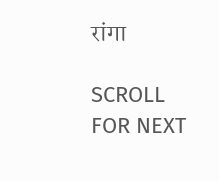रांगा

SCROLL FOR NEXT